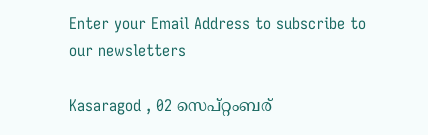Enter your Email Address to subscribe to our newsletters

Kasaragod , 02 സെപ്റ്റംബര്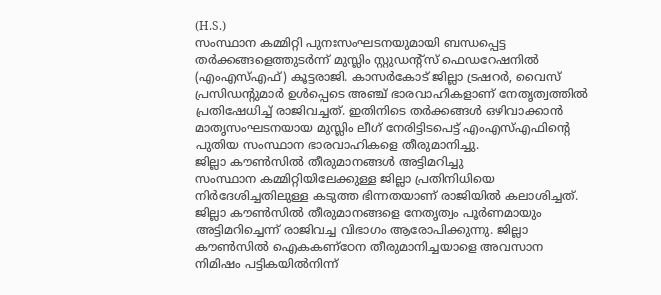(H.S.)
സംസ്ഥാന കമ്മിറ്റി പുനഃസംഘടനയുമായി ബന്ധപ്പെട്ട തർക്കങ്ങളെത്തുടർന്ന് മുസ്ലിം സ്റ്റുഡൻ്റ്സ് ഫെഡറേഷനിൽ (എംഎസ്എഫ്) കൂട്ടരാജി. കാസർകോട് ജില്ലാ ട്രഷറർ, വൈസ് പ്രസിഡൻ്റുമാർ ഉൾപ്പെടെ അഞ്ച് ഭാരവാഹികളാണ് നേതൃത്വത്തിൽ പ്രതിഷേധിച്ച് രാജിവച്ചത്. ഇതിനിടെ തർക്കങ്ങൾ ഒഴിവാക്കാൻ മാതൃസംഘടനയായ മുസ്ലിം ലീഗ് നേരിട്ടിടപെട്ട് എംഎസ്എഫിൻ്റെ പുതിയ സംസ്ഥാന ഭാരവാഹികളെ തീരുമാനിച്ചു.
ജില്ലാ കൗൺസിൽ തീരുമാനങ്ങൾ അട്ടിമറിച്ചു
സംസ്ഥാന കമ്മിറ്റിയിലേക്കുള്ള ജില്ലാ പ്രതിനിധിയെ നിർദേശിച്ചതിലുള്ള കടുത്ത ഭിന്നതയാണ് രാജിയിൽ കലാശിച്ചത്. ജില്ലാ കൗൺസിൽ തീരുമാനങ്ങളെ നേതൃത്വം പൂർണമായും അട്ടിമറിച്ചെന്ന് രാജിവച്ച വിഭാഗം ആരോപിക്കുന്നു. ജില്ലാ കൗൺസിൽ ഐകകണ്ഠേന തീരുമാനിച്ചയാളെ അവസാന നിമിഷം പട്ടികയിൽനിന്ന്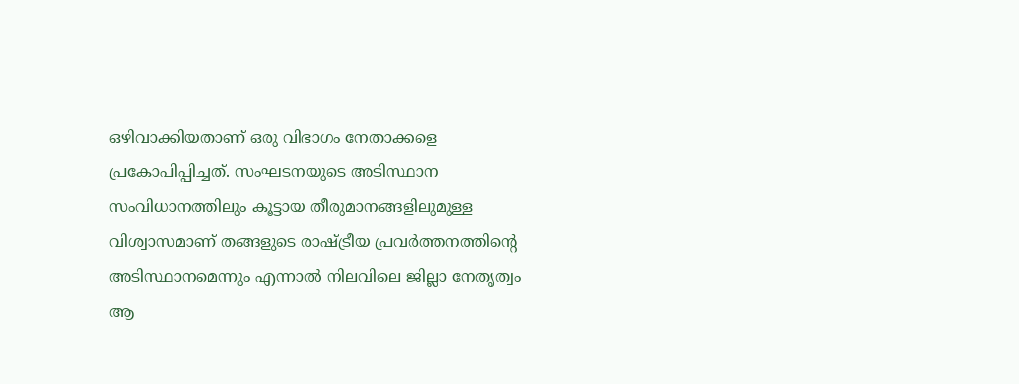ഒഴിവാക്കിയതാണ് ഒരു വിഭാഗം നേതാക്കളെ പ്രകോപിപ്പിച്ചത്. സംഘടനയുടെ അടിസ്ഥാന സംവിധാനത്തിലും കൂട്ടായ തീരുമാനങ്ങളിലുമുള്ള വിശ്വാസമാണ് തങ്ങളുടെ രാഷ്ട്രീയ പ്രവർത്തനത്തിൻ്റെ അടിസ്ഥാനമെന്നും എന്നാൽ നിലവിലെ ജില്ലാ നേതൃത്വം ആ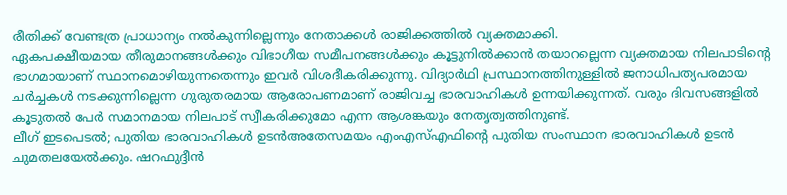രീതിക്ക് വേണ്ടത്ര പ്രാധാന്യം നൽകുന്നില്ലെന്നും നേതാക്കൾ രാജിക്കത്തിൽ വ്യക്തമാക്കി.
ഏകപക്ഷീയമായ തീരുമാനങ്ങൾക്കും വിഭാഗീയ സമീപനങ്ങൾക്കും കൂട്ടുനിൽക്കാൻ തയാറല്ലെന്ന വ്യക്തമായ നിലപാടിൻ്റെ ഭാഗമായാണ് സ്ഥാനമൊഴിയുന്നതെന്നും ഇവർ വിശദീകരിക്കുന്നു. വിദ്യാർഥി പ്രസ്ഥാനത്തിനുള്ളിൽ ജനാധിപത്യപരമായ ചർച്ചകൾ നടക്കുന്നില്ലെന്ന ഗുരുതരമായ ആരോപണമാണ് രാജിവച്ച ഭാരവാഹികൾ ഉന്നയിക്കുന്നത്. വരും ദിവസങ്ങളിൽ കൂടുതൽ പേർ സമാനമായ നിലപാട് സ്വീകരിക്കുമോ എന്ന ആശങ്കയും നേതൃത്വത്തിനുണ്ട്.
ലീഗ് ഇടപെടൽ; പുതിയ ഭാരവാഹികൾ ഉടൻഅതേസമയം എംഎസ്എഫിൻ്റെ പുതിയ സംസ്ഥാന ഭാരവാഹികൾ ഉടൻ ചുമതലയേൽക്കും. ഷറഫുദ്ദീൻ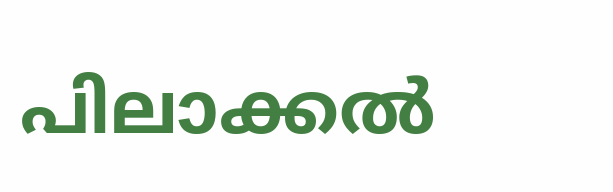പിലാക്കൽ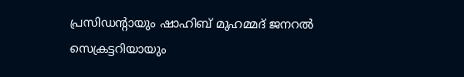പ്രസിഡൻ്റായും ഷാഹിബ് മുഹമ്മദ് ജനറൽ സെക്രട്ടറിയായും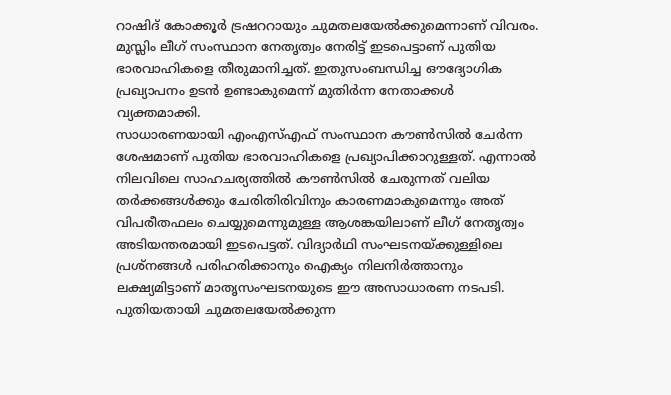റാഷിദ് കോക്കൂർ ട്രഷററായും ചുമതലയേൽക്കുമെന്നാണ് വിവരം. മുസ്ലിം ലീഗ് സംസ്ഥാന നേതൃത്വം നേരിട്ട് ഇടപെട്ടാണ് പുതിയ ഭാരവാഹികളെ തീരുമാനിച്ചത്. ഇതുസംബന്ധിച്ച ഔദ്യോഗിക പ്രഖ്യാപനം ഉടൻ ഉണ്ടാകുമെന്ന് മുതിർന്ന നേതാക്കൾ വ്യക്തമാക്കി.
സാധാരണയായി എംഎസ്എഫ് സംസ്ഥാന കൗൺസിൽ ചേർന്ന ശേഷമാണ് പുതിയ ഭാരവാഹികളെ പ്രഖ്യാപിക്കാറുള്ളത്. എന്നാൽ നിലവിലെ സാഹചര്യത്തിൽ കൗൺസിൽ ചേരുന്നത് വലിയ തർക്കങ്ങൾക്കും ചേരിതിരിവിനും കാരണമാകുമെന്നും അത് വിപരീതഫലം ചെയ്യുമെന്നുമുള്ള ആശങ്കയിലാണ് ലീഗ് നേതൃത്വം അടിയന്തരമായി ഇടപെട്ടത്. വിദ്യാർഥി സംഘടനയ്ക്കുള്ളിലെ പ്രശ്നങ്ങൾ പരിഹരിക്കാനും ഐക്യം നിലനിർത്താനും ലക്ഷ്യമിട്ടാണ് മാതൃസംഘടനയുടെ ഈ അസാധാരണ നടപടി.
പുതിയതായി ചുമതലയേൽക്കുന്ന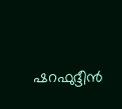ഷറഫുദ്ദീൻ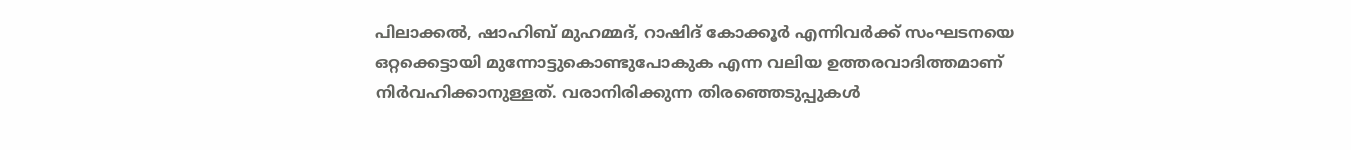പിലാക്കൽ, ഷാഹിബ് മുഹമ്മദ്, റാഷിദ് കോക്കൂർ എന്നിവർക്ക് സംഘടനയെ ഒറ്റക്കെട്ടായി മുന്നോട്ടുകൊണ്ടുപോകുക എന്ന വലിയ ഉത്തരവാദിത്തമാണ് നിർവഹിക്കാനുള്ളത്. വരാനിരിക്കുന്ന തിരഞ്ഞെടുപ്പുകൾ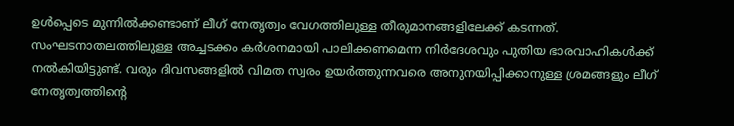ഉൾപ്പെടെ മുന്നിൽക്കണ്ടാണ് ലീഗ് നേതൃത്വം വേഗത്തിലുള്ള തീരുമാനങ്ങളിലേക്ക് കടന്നത്. സംഘടനാതലത്തിലുള്ള അച്ചടക്കം കർശനമായി പാലിക്കണമെന്ന നിർദേശവും പുതിയ ഭാരവാഹികൾക്ക് നൽകിയിട്ടുണ്ട്. വരും ദിവസങ്ങളിൽ വിമത സ്വരം ഉയർത്തുന്നവരെ അനുനയിപ്പിക്കാനുള്ള ശ്രമങ്ങളും ലീഗ് നേതൃത്വത്തിൻ്റെ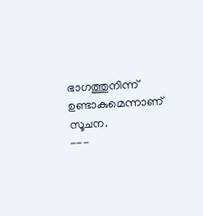ഭാഗത്തുനിന്ന് ഉണ്ടാകുമെന്നാണ് സൂചന.
---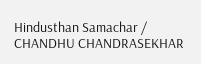Hindusthan Samachar / CHANDHU CHANDRASEKHAR